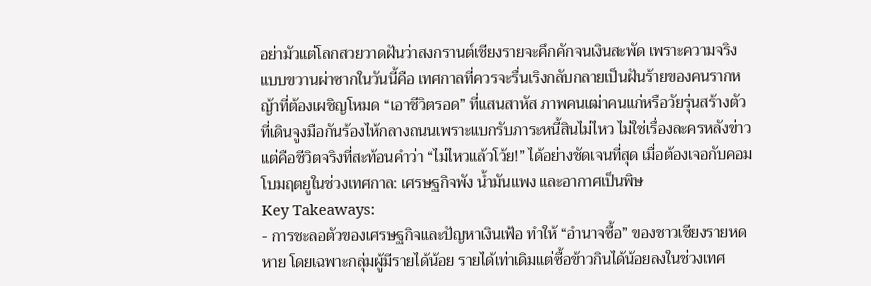อย่ามัวแต่โลกสวยวาดฝันว่าสงกรานต์เชียงรายจะคึกคักจนเงินสะพัด เพราะความจริงแบบขวานผ่าซากในวันนี้คือ เทศกาลที่ควรจะรื่นเริงกลับกลายเป็นฝันร้ายของคนรากหญ้าที่ต้องเผชิญโหมด “เอาชีวิตรอด” ที่แสนสาหัส ภาพคนเฒ่าคนแก่หรือวัยรุ่นสร้างตัวที่เดินจูงมือกันร้องไห้กลางถนนเพราะแบกรับภาระหนี้สินไม่ไหว ไม่ใช่เรื่องละครหลังข่าว แต่คือชีวิตจริงที่สะท้อนคำว่า “ไม่ไหวแล้วโว้ย!” ได้อย่างชัดเจนที่สุด เมื่อต้องเจอกับคอมโบมฤตยูในช่วงเทศกาล: เศรษฐกิจพัง น้ำมันแพง และอากาศเป็นพิษ
Key Takeaways:
- การชะลอตัวของเศรษฐกิจและปัญหาเงินเฟ้อ ทำให้ “อำนาจซื้อ” ของชาวเชียงรายหดหาย โดยเฉพาะกลุ่มผู้มีรายได้น้อย รายได้เท่าเดิมแต่ซื้อข้าวกินได้น้อยลงในช่วงเทศ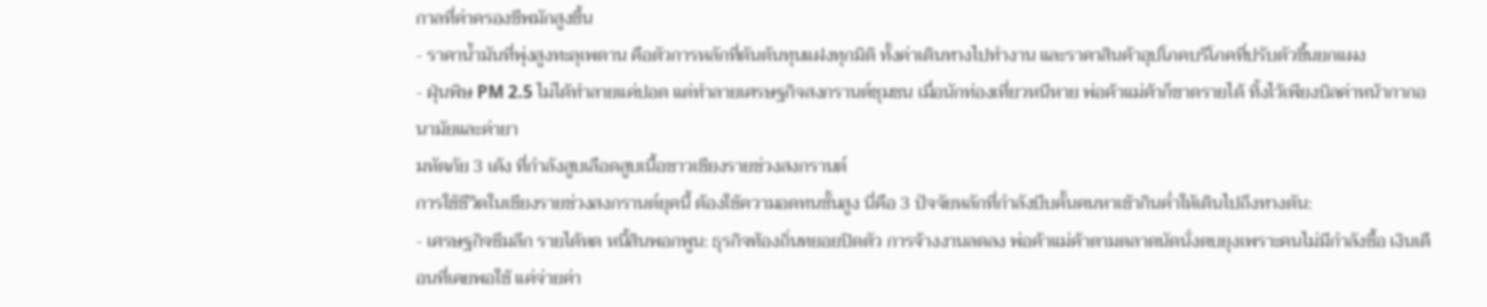กาลที่ค่าครองชีพมักสูงขึ้น
- ราคาน้ำมันที่พุ่งสูงทะลุเพดาน คือตัวการหลักที่ดันต้นทุนแฝงทุกมิติ ทั้งค่าเดินทางไปทำงาน และราคาสินค้าอุปโภคบริโภคที่ปรับตัวขึ้นยกแผง
- ฝุ่นพิษ PM 2.5 ไม่ได้ทำลายแค่ปอด แต่ทำลายเศรษฐกิจสงกรานต์ชุมชน เมื่อนักท่องเที่ยวหนีหาย พ่อค้าแม่ค้าก็ขาดรายได้ ทิ้งไว้เพียงบิลค่าหน้ากากอนามัยและค่ายา
มหัตภัย 3 เด้ง ที่กำลังสูบเลือดสูบเนื้อชาวเชียงรายช่วงสงกรานต์
การใช้ชีวิตในเชียงรายช่วงสงกรานต์ยุคนี้ ต้องใช้ความอดทนขั้นสูง นี่คือ 3 ปัจจัยหลักที่กำลังบีบคั้นคนหาเช้ากินค่ำให้เดินไปถึงทางตัน:
- เศรษฐกิจซึมลึก รายได้หด หนี้สินพอกพูน: ธุรกิจท้องถิ่นทยอยปิดตัว การจ้างงานลดลง พ่อค้าแม่ค้าตามตลาดนัดนั่งตบยุงเพราะคนไม่มีกำลังซื้อ เงินเดือนที่เคยพอใช้ แค่จ่ายค่า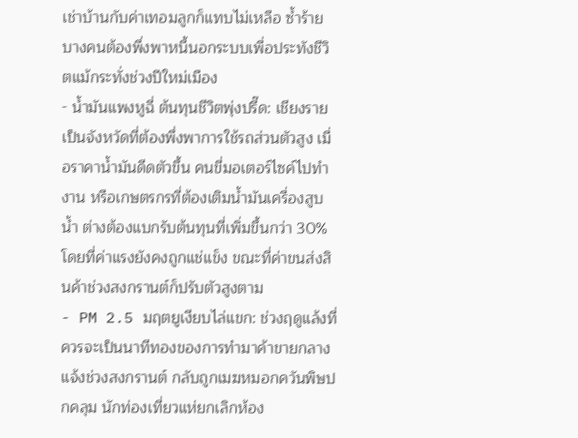เช่าบ้านกับค่าเทอมลูกก็แทบไม่เหลือ ซ้ำร้ายบางคนต้องพึ่งพาหนี้นอกระบบเพื่อประทังชีวิตแม้กระทั่งช่วงปีใหม่เมือง
- น้ำมันแพงหูฉี่ ต้นทุนชีวิตพุ่งปรี๊ด: เชียงรายเป็นจังหวัดที่ต้องพึ่งพาการใช้รถส่วนตัวสูง เมื่อราคาน้ำมันดีดตัวขึ้น คนขี่มอเตอร์ไซค์ไปทำงาน หรือเกษตรกรที่ต้องเติมน้ำมันเครื่องสูบน้ำ ต่างต้องแบกรับต้นทุนที่เพิ่มขึ้นกว่า 30% โดยที่ค่าแรงยังคงถูกแช่แข็ง ขณะที่ค่าขนส่งสินค้าช่วงสงกรานต์ก็ปรับตัวสูงตาม
- PM 2.5 มฤตยูเงียบไล่แขก: ช่วงฤดูแล้งที่ควรจะเป็นนาทีทองของการทำมาค้าขายกลางแจ้งช่วงสงกรานต์ กลับถูกเมฆหมอกควันพิษปกคลุม นักท่องเที่ยวแห่ยกเลิกห้อง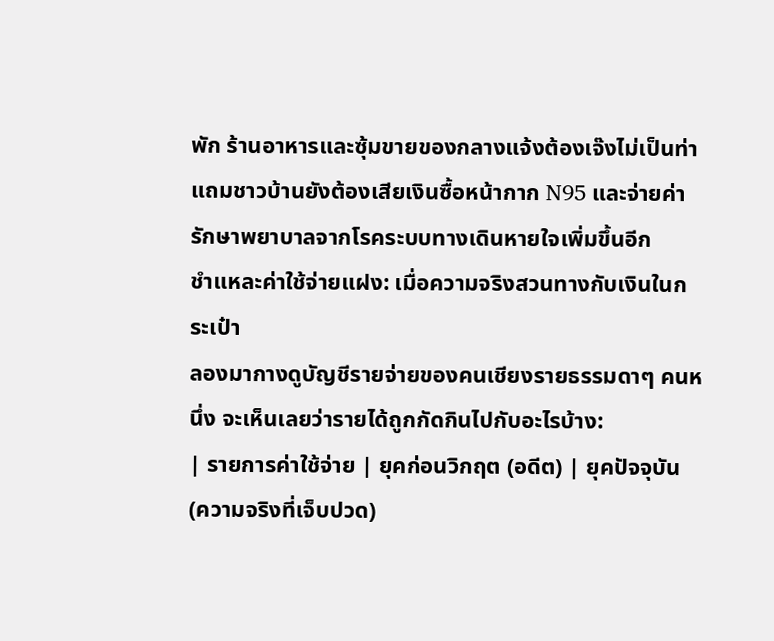พัก ร้านอาหารและซุ้มขายของกลางแจ้งต้องเจ๊งไม่เป็นท่า แถมชาวบ้านยังต้องเสียเงินซื้อหน้ากาก N95 และจ่ายค่ารักษาพยาบาลจากโรคระบบทางเดินหายใจเพิ่มขึ้นอีก
ชำแหละค่าใช้จ่ายแฝง: เมื่อความจริงสวนทางกับเงินในกระเป๋า
ลองมากางดูบัญชีรายจ่ายของคนเชียงรายธรรมดาๆ คนหนึ่ง จะเห็นเลยว่ารายได้ถูกกัดกินไปกับอะไรบ้าง:
| รายการค่าใช้จ่าย | ยุคก่อนวิกฤต (อดีต) | ยุคปัจจุบัน (ความจริงที่เจ็บปวด)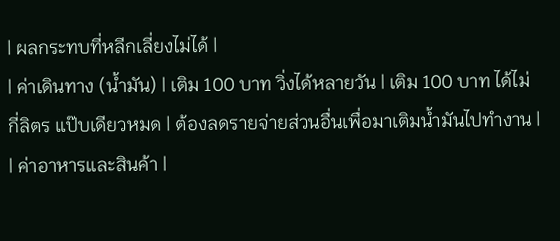| ผลกระทบที่หลีกเลี่ยงไม่ได้ |
| ค่าเดินทาง (น้ำมัน) | เติม 100 บาท วิ่งได้หลายวัน | เติม 100 บาท ได้ไม่กี่ลิตร แป๊บเดียวหมด | ต้องลดรายจ่ายส่วนอื่นเพื่อมาเติมน้ำมันไปทำงาน |
| ค่าอาหารและสินค้า |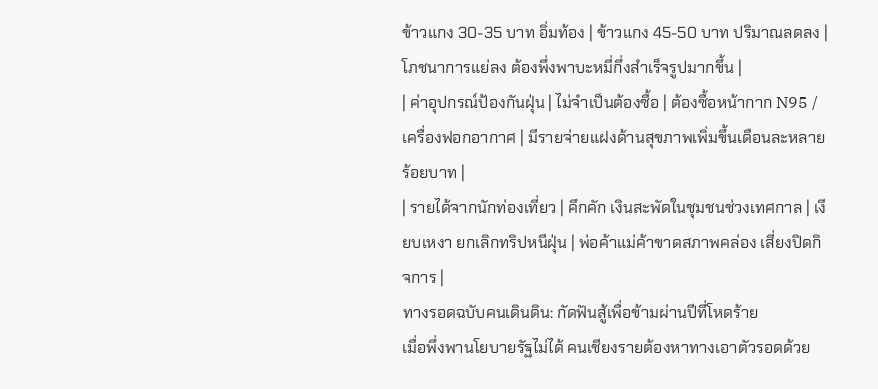ข้าวแกง 30-35 บาท อิ่มท้อง | ข้าวแกง 45-50 บาท ปริมาณลดลง | โภชนาการแย่ลง ต้องพึ่งพาบะหมี่กึ่งสำเร็จรูปมากขึ้น |
| ค่าอุปกรณ์ป้องกันฝุ่น | ไม่จำเป็นต้องซื้อ | ต้องซื้อหน้ากาก N95 / เครื่องฟอกอากาศ | มีรายจ่ายแฝงด้านสุขภาพเพิ่มขึ้นเดือนละหลายร้อยบาท |
| รายได้จากนักท่องเที่ยว | คึกคัก เงินสะพัดในชุมชนช่วงเทศกาล | เงียบเหงา ยกเลิกทริปหนีฝุ่น | พ่อค้าแม่ค้าขาดสภาพคล่อง เสี่ยงปิดกิจการ |
ทางรอดฉบับคนเดินดิน: กัดฟันสู้เพื่อข้ามผ่านปีที่โหดร้าย
เมื่อพึ่งพานโยบายรัฐไม่ได้ คนเชียงรายต้องหาทางเอาตัวรอดด้วย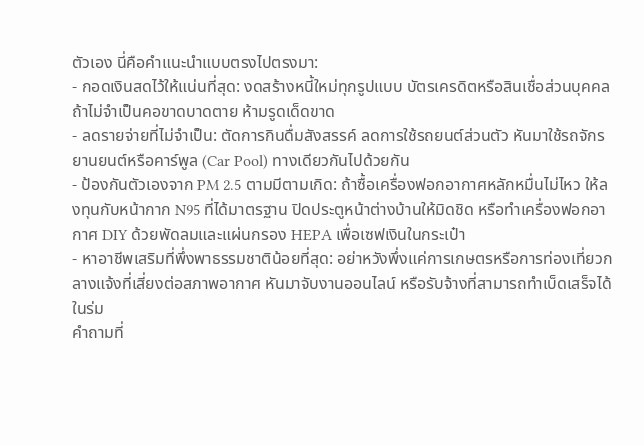ตัวเอง นี่คือคำแนะนำแบบตรงไปตรงมา:
- กอดเงินสดไว้ให้แน่นที่สุด: งดสร้างหนี้ใหม่ทุกรูปแบบ บัตรเครดิตหรือสินเชื่อส่วนบุคคลถ้าไม่จำเป็นคอขาดบาดตาย ห้ามรูดเด็ดขาด
- ลดรายจ่ายที่ไม่จำเป็น: ตัดการกินดื่มสังสรรค์ ลดการใช้รถยนต์ส่วนตัว หันมาใช้รถจักรยานยนต์หรือคาร์พูล (Car Pool) ทางเดียวกันไปด้วยกัน
- ป้องกันตัวเองจาก PM 2.5 ตามมีตามเกิด: ถ้าซื้อเครื่องฟอกอากาศหลักหมื่นไม่ไหว ให้ลงทุนกับหน้ากาก N95 ที่ได้มาตรฐาน ปิดประตูหน้าต่างบ้านให้มิดชิด หรือทำเครื่องฟอกอากาศ DIY ด้วยพัดลมและแผ่นกรอง HEPA เพื่อเซฟเงินในกระเป๋า
- หาอาชีพเสริมที่พึ่งพาธรรมชาติน้อยที่สุด: อย่าหวังพึ่งแค่การเกษตรหรือการท่องเที่ยวกลางแจ้งที่เสี่ยงต่อสภาพอากาศ หันมาจับงานออนไลน์ หรือรับจ้างที่สามารถทำเบ็ดเสร็จได้ในร่ม
คำถามที่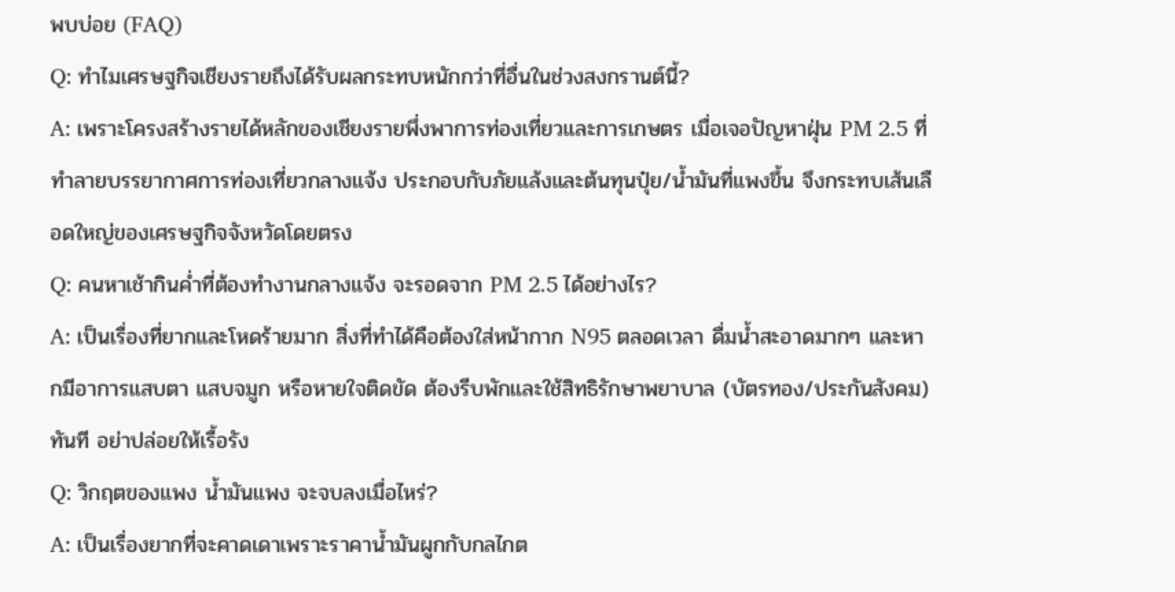พบบ่อย (FAQ)
Q: ทำไมเศรษฐกิจเชียงรายถึงได้รับผลกระทบหนักกว่าที่อื่นในช่วงสงกรานต์นี้?
A: เพราะโครงสร้างรายได้หลักของเชียงรายพึ่งพาการท่องเที่ยวและการเกษตร เมื่อเจอปัญหาฝุ่น PM 2.5 ที่ทำลายบรรยากาศการท่องเที่ยวกลางแจ้ง ประกอบกับภัยแล้งและต้นทุนปุ๋ย/น้ำมันที่แพงขึ้น จึงกระทบเส้นเลือดใหญ่ของเศรษฐกิจจังหวัดโดยตรง
Q: คนหาเช้ากินค่ำที่ต้องทำงานกลางแจ้ง จะรอดจาก PM 2.5 ได้อย่างไร?
A: เป็นเรื่องที่ยากและโหดร้ายมาก สิ่งที่ทำได้คือต้องใส่หน้ากาก N95 ตลอดเวลา ดื่มน้ำสะอาดมากๆ และหากมีอาการแสบตา แสบจมูก หรือหายใจติดขัด ต้องรีบพักและใช้สิทธิรักษาพยาบาล (บัตรทอง/ประกันสังคม) ทันที อย่าปล่อยให้เรื้อรัง
Q: วิกฤตของแพง น้ำมันแพง จะจบลงเมื่อไหร่?
A: เป็นเรื่องยากที่จะคาดเดาเพราะราคาน้ำมันผูกกับกลไกต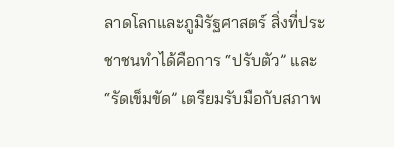ลาดโลกและภูมิรัฐศาสตร์ สิ่งที่ประชาชนทำได้คือการ “ปรับตัว” และ “รัดเข็มขัด” เตรียมรับมือกับสภาพ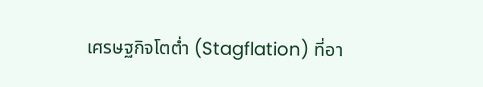เศรษฐกิจโตต่ำ (Stagflation) ที่อา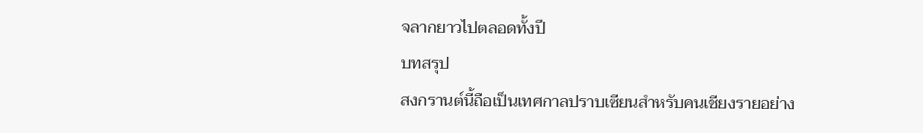จลากยาวไปตลอดทั้งปี
บทสรุป
สงกรานต์นี้ถือเป็นเทศกาลปราบเซียนสำหรับคนเชียงรายอย่าง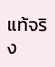แท้จริง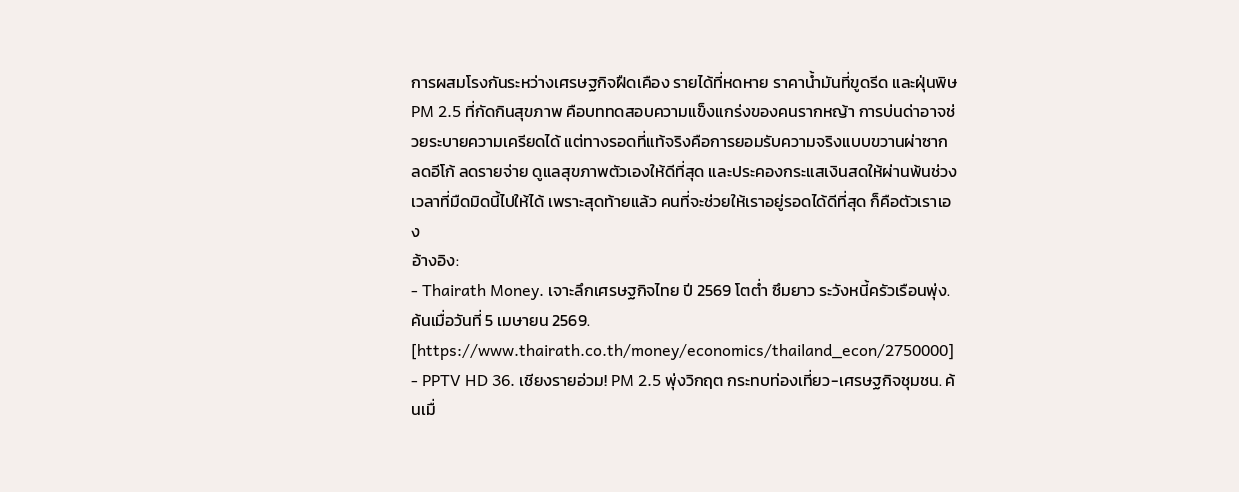การผสมโรงกันระหว่างเศรษฐกิจฝืดเคือง รายได้ที่หดหาย ราคาน้ำมันที่ขูดรีด และฝุ่นพิษ PM 2.5 ที่กัดกินสุขภาพ คือบททดสอบความแข็งแกร่งของคนรากหญ้า การบ่นด่าอาจช่วยระบายความเครียดได้ แต่ทางรอดที่แท้จริงคือการยอมรับความจริงแบบขวานผ่าซาก ลดอีโก้ ลดรายจ่าย ดูแลสุขภาพตัวเองให้ดีที่สุด และประคองกระแสเงินสดให้ผ่านพ้นช่วงเวลาที่มืดมิดนี้ไปให้ได้ เพราะสุดท้ายแล้ว คนที่จะช่วยให้เราอยู่รอดได้ดีที่สุด ก็คือตัวเราเอง
อ้างอิง:
- Thairath Money. เจาะลึกเศรษฐกิจไทย ปี 2569 โตต่ำ ซึมยาว ระวังหนี้ครัวเรือนพุ่ง. ค้นเมื่อวันที่ 5 เมษายน 2569. [https://www.thairath.co.th/money/economics/thailand_econ/2750000]
- PPTV HD 36. เชียงรายอ่วม! PM 2.5 พุ่งวิกฤต กระทบท่องเที่ยว-เศรษฐกิจชุมชน. ค้นเมื่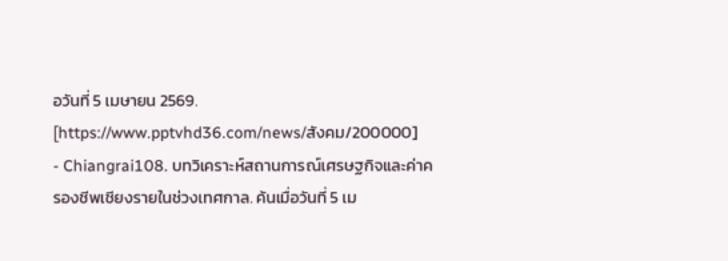อวันที่ 5 เมษายน 2569. [https://www.pptvhd36.com/news/สังคม/200000]
- Chiangrai108. บทวิเคราะห์สถานการณ์เศรษฐกิจและค่าครองชีพเชียงรายในช่วงเทศกาล. ค้นเมื่อวันที่ 5 เม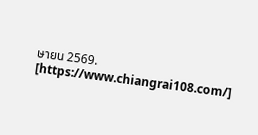ษายน 2569. [https://www.chiangrai108.com/]